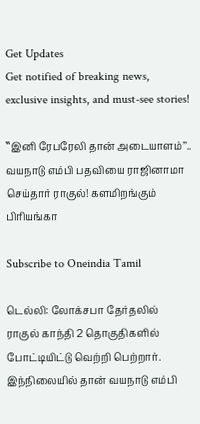Get Updates
Get notified of breaking news, exclusive insights, and must-see stories!

‛‛இனி ரேபரேலி தான் அடையாளம்’’.. வயநாடு எம்பி பதவியை ராஜினாமா செய்தார் ராகுல்! களமிறங்கும் பிரியங்கா

Subscribe to Oneindia Tamil

டெல்லி: லோக்சபா தேர்தலில் ராகுல் காந்தி 2 தொகுதிகளில் போட்டியிட்டு வெற்றி பெற்றார். இந்நிலையில் தான் வயநாடு எம்பி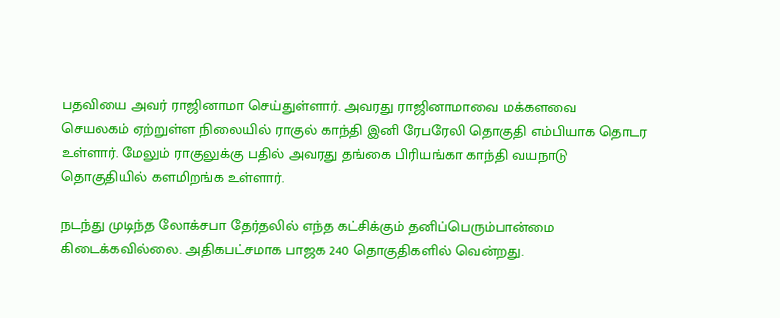பதவியை அவர் ராஜினாமா செய்துள்ளார். அவரது ராஜினாமாவை மக்களவை செயலகம் ஏற்றுள்ள நிலையில் ராகுல் காந்தி இனி ரேபரேலி தொகுதி எம்பியாக தொடர உள்ளார். மேலும் ராகுலுக்கு பதில் அவரது தங்கை பிரியங்கா காந்தி வயநாடு தொகுதியில் களமிறங்க உள்ளார்.

நடந்து முடிந்த லோக்சபா தேர்தலில் எந்த கட்சிக்கும் தனிப்பெரும்பான்மை கிடைக்கவில்லை. அதிகபட்சமாக பாஜக 240 தொகுதிகளில் வென்றது.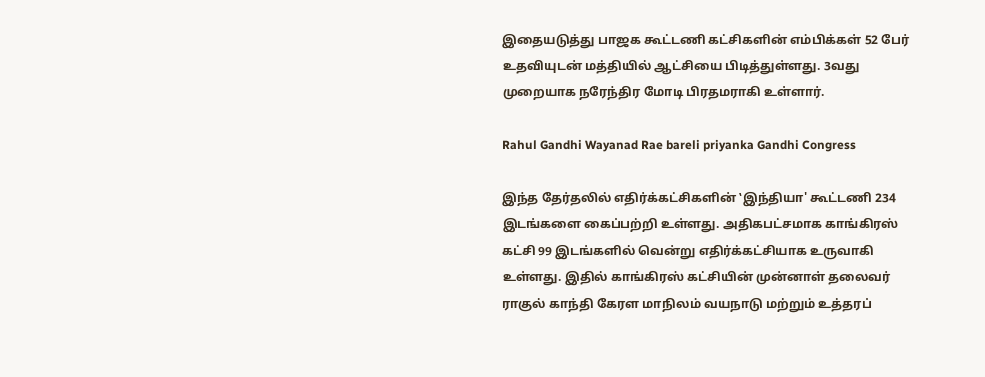இதையடுத்து பாஜக கூட்டணி கட்சிகளின் எம்பிக்கள் 52 பேர் உதவியுடன் மத்தியில் ஆட்சியை பிடித்துள்ளது. 3வது முறையாக நரேந்திர மோடி பிரதமராகி உள்ளார்.

Rahul Gandhi Wayanad Rae bareli priyanka Gandhi Congress

இந்த தேர்தலில் எதிர்க்கட்சிகளின் ‛இந்தியா' கூட்டணி 234 இடங்களை கைப்பற்றி உள்ளது. அதிகபட்சமாக காங்கிரஸ் கட்சி 99 இடங்களில் வென்று எதிர்க்கட்சியாக உருவாகி உள்ளது. இதில் காங்கிரஸ் கட்சியின் முன்னாள் தலைவர் ராகுல் காந்தி கேரள மாநிலம் வயநாடு மற்றும் உத்தரப்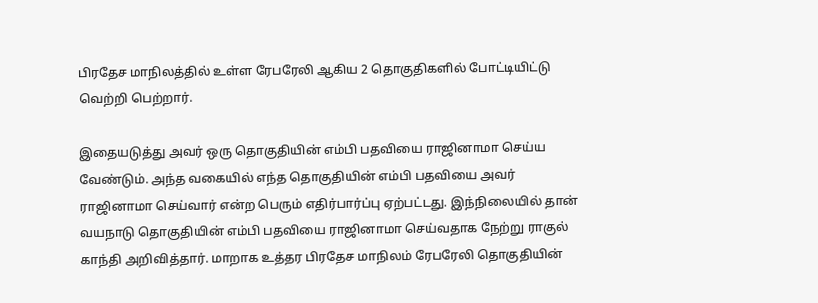பிரதேச மாநிலத்தில் உள்ள ரேபரேலி ஆகிய 2 தொகுதிகளில் போட்டியிட்டு வெற்றி பெற்றார்.

இதையடுத்து அவர் ஒரு தொகுதியின் எம்பி பதவியை ராஜினாமா செய்ய வேண்டும். அந்த வகையில் எந்த தொகுதியின் எம்பி பதவியை அவர் ராஜினாமா செய்வார் என்ற பெரும் எதிர்பார்ப்பு ஏற்பட்டது. இந்நிலையில் தான் வயநாடு தொகுதியின் எம்பி பதவியை ராஜினாமா செய்வதாக நேற்று ராகுல் காந்தி அறிவித்தார். மாறாக உத்தர பிரதேச மாநிலம் ரேபரேலி தொகுதியின்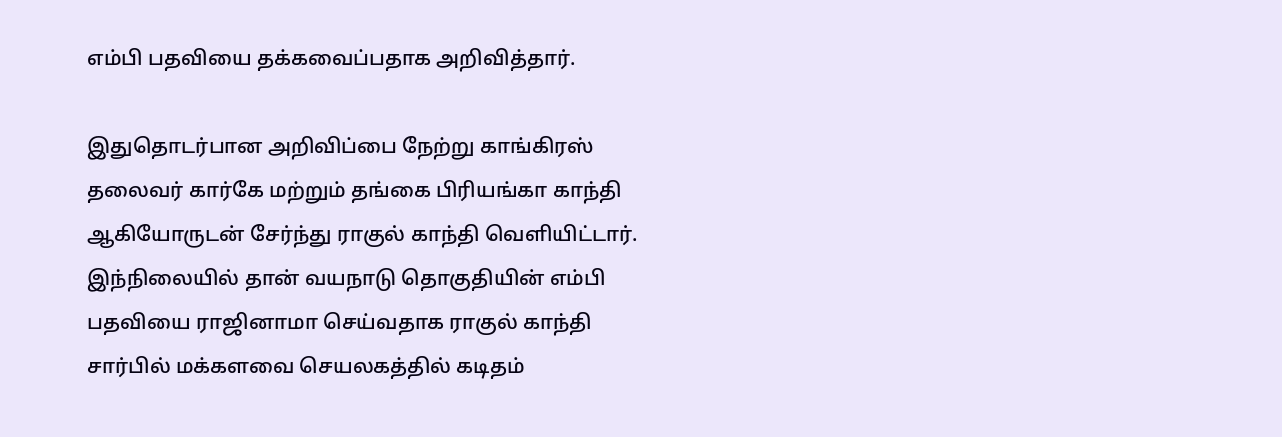எம்பி பதவியை தக்கவைப்பதாக அறிவித்தார்.

இதுதொடர்பான அறிவிப்பை நேற்று காங்கிரஸ் தலைவர் கார்கே மற்றும் தங்கை பிரியங்கா காந்தி ஆகியோருடன் சேர்ந்து ராகுல் காந்தி வெளியிட்டார். இந்நிலையில் தான் வயநாடு தொகுதியின் எம்பி பதவியை ராஜினாமா செய்வதாக ராகுல் காந்தி சார்பில் மக்களவை செயலகத்தில் கடிதம்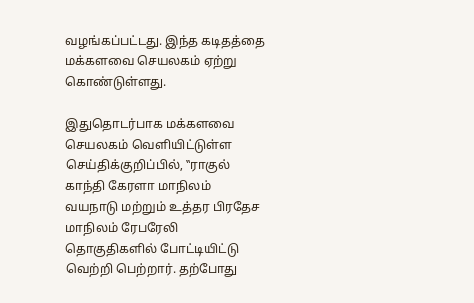வழங்கப்பட்டது. இந்த கடிதத்தை மக்களவை செயலகம் ஏற்று கொண்டுள்ளது.

இதுதொடர்பாக மக்களவை செயலகம் வெளியிட்டுள்ள செய்திக்குறிப்பில், ‛‛ராகுல் காந்தி கேரளா மாநிலம் வயநாடு மற்றும் உத்தர பிரதேச மாநிலம் ரேபரேலி தொகுதிகளில் போட்டியிட்டு வெற்றி பெற்றார். தற்போது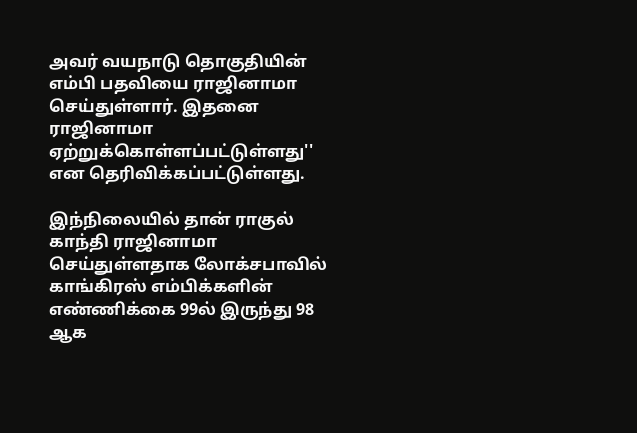அவர் வயநாடு தொகுதியின் எம்பி பதவியை ராஜினாமா செய்துள்ளார். இதனை ராஜினாமா ஏற்றுக்கொள்ளப்பட்டுள்ளது'' என தெரிவிக்கப்பட்டுள்ளது.

இந்நிலையில் தான் ராகுல் காந்தி ராஜினாமா செய்துள்ளதாக லோக்சபாவில் காங்கிரஸ் எம்பிக்களின் எண்ணிக்கை 99ல் இருந்து 98 ஆக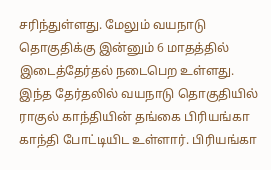சரிந்துள்ளது. மேலும் வயநாடு தொகுதிக்கு இன்னும் 6 மாதத்தில் இடைத்தேர்தல் நடைபெற உள்ளது. இந்த தேர்தலில் வயநாடு தொகுதியில் ராகுல் காந்தியின் தங்கை பிரியங்கா காந்தி போட்டியிட உள்ளார். பிரியங்கா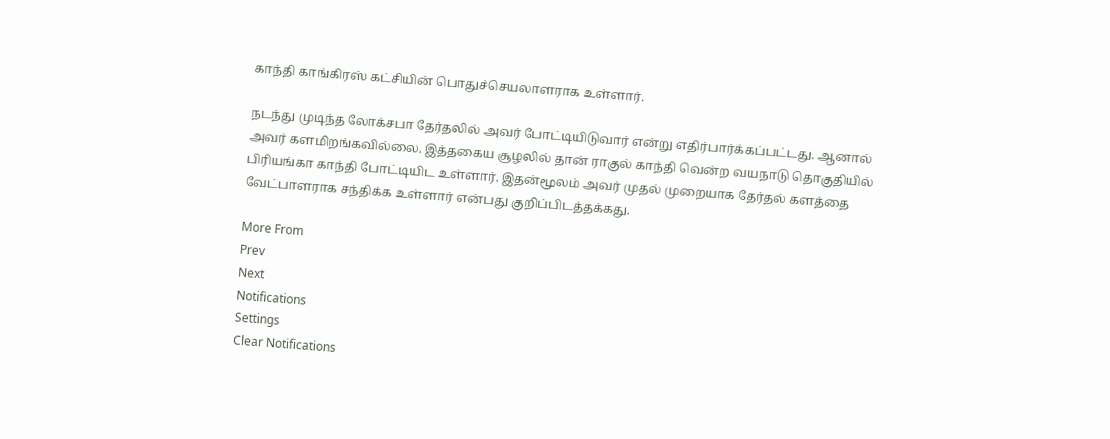காந்தி காங்கிரஸ் கட்சியின் பொதுச்செயலாளராக உள்ளார்.

நடந்து முடிந்த லோக்சபா தேர்தலில் அவர் போட்டியிடுவார் என்று எதிர்பார்க்கப்பட்டது. ஆனால் அவர் களமிறங்கவில்லை. இத்தகைய சூழலில் தான் ராகுல் காந்தி வென்ற வயநாடு தொகுதியில் பிரியங்கா காந்தி போட்டியிட உள்ளார். இதன்மூலம் அவர் முதல் முறையாக தேர்தல் களத்தை வேட்பாளராக சந்திக்க உள்ளார் என்பது குறிப்பிடத்தக்கது.

More From
Prev
Next
Notifications
Settings
Clear Notifications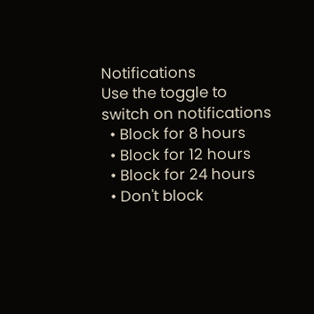Notifications
Use the toggle to switch on notifications
  • Block for 8 hours
  • Block for 12 hours
  • Block for 24 hours
  • Don't block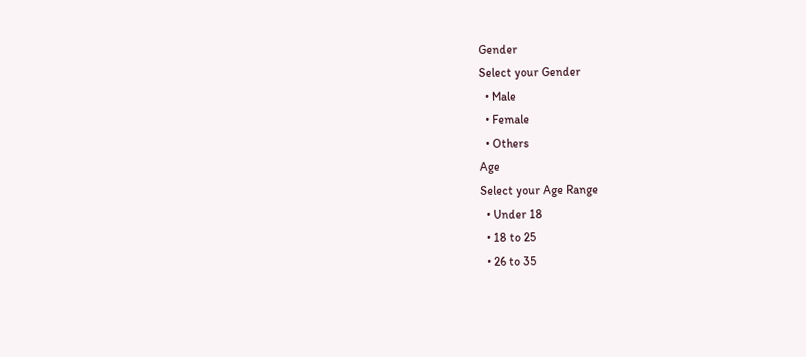Gender
Select your Gender
  • Male
  • Female
  • Others
Age
Select your Age Range
  • Under 18
  • 18 to 25
  • 26 to 35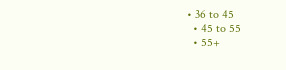• 36 to 45
  • 45 to 55
  • 55+